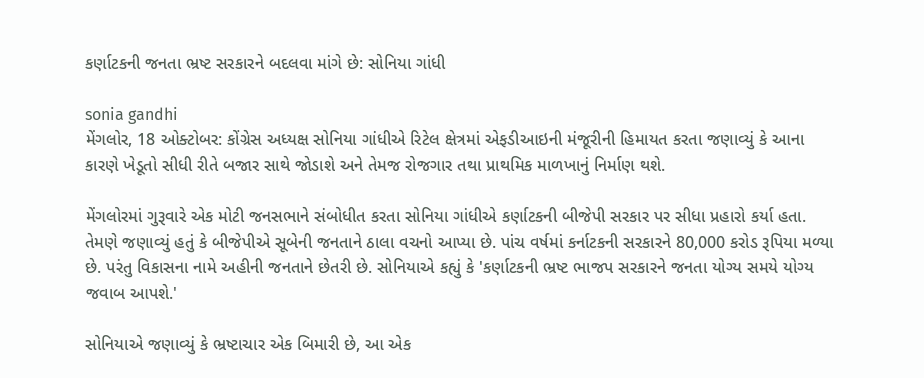કર્ણાટકની જનતા ભ્રષ્ટ સરકારને બદલવા માંગે છે: સોનિયા ગાંધી

sonia gandhi
મેંગલોર, 18 ઓક્ટોબર: કોંગ્રેસ અધ્યક્ષ સોનિયા ગાંધીએ રિટેલ ક્ષેત્રમાં એફડીઆઇની મંજૂરીની હિમાયત કરતા જણાવ્યું કે આના કારણે ખેડૂતો સીધી રીતે બજાર સાથે જોડાશે અને તેમજ રોજગાર તથા પ્રાથમિક માળખાનું નિર્માણ થશે.

મેંગલોરમાં ગુરૂવારે એક મોટી જનસભાને સંબોધીત કરતા સોનિયા ગાંધીએ કર્ણાટકની બીજેપી સરકાર પર સીધા પ્રહારો કર્યા હતા. તેમણે જણાવ્યું હતું કે બીજેપીએ સૂબેની જનતાને ઠાલા વચનો આપ્યા છે. પાંચ વર્ષમાં કર્નાટકની સરકારને 80,000 કરોડ રૂપિયા મળ્યા છે. પરંતુ વિકાસના નામે અહીની જનતાને છેતરી છે. સોનિયાએ કહ્યું કે 'કર્ણાટકની ભ્રષ્ટ ભાજપ સરકારને જનતા યોગ્ય સમયે યોગ્ય જવાબ આપશે.'

સોનિયાએ જણાવ્યું કે ભ્રષ્ટાચાર એક બિમારી છે, આ એક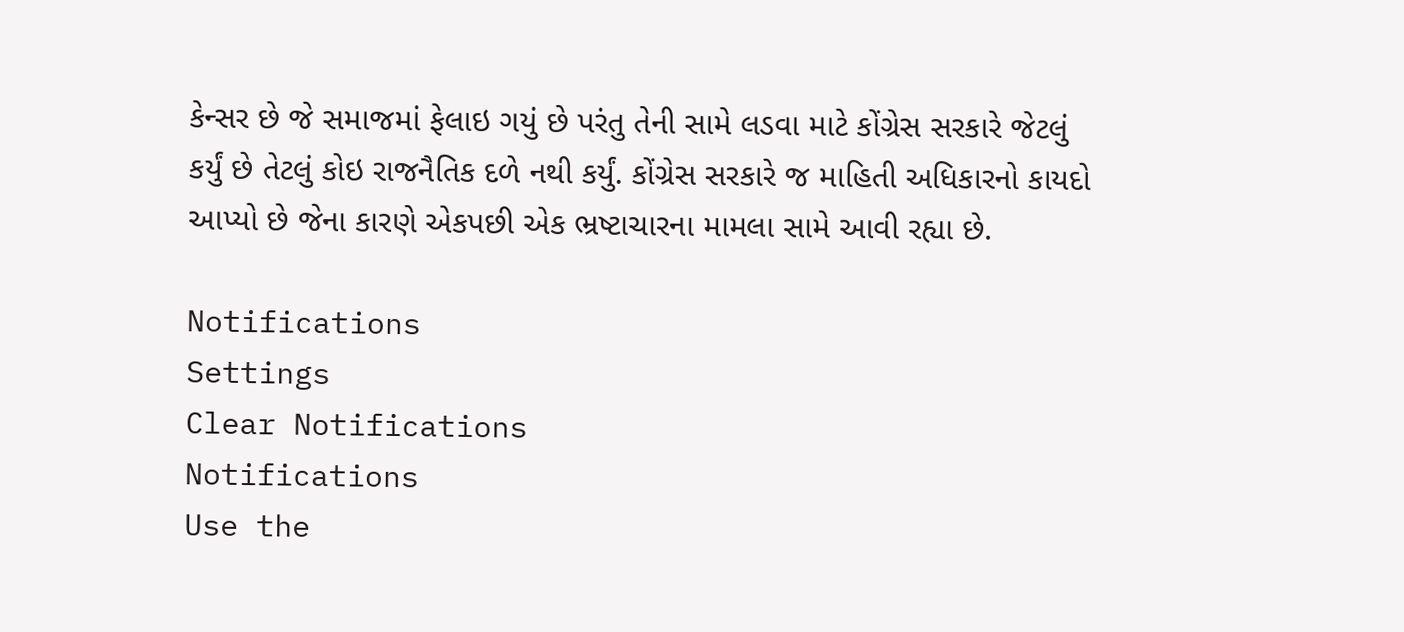કેન્સર છે જે સમાજમાં ફેલાઇ ગયું છે પરંતુ તેની સામે લડવા માટે કોંગ્રેસ સરકારે જેટલું કર્યું છે તેટલું કોઇ રાજનૈતિક દળે નથી કર્યું. કોંગ્રેસ સરકારે જ માહિતી અધિકારનો કાયદો આપ્યો છે જેના કારણે એકપછી એક ભ્રષ્ટાચારના મામલા સામે આવી રહ્યા છે.

Notifications
Settings
Clear Notifications
Notifications
Use the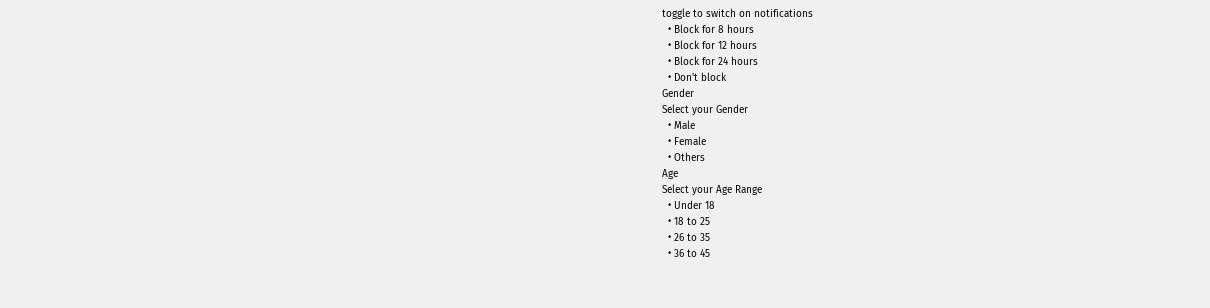toggle to switch on notifications
  • Block for 8 hours
  • Block for 12 hours
  • Block for 24 hours
  • Don't block
Gender
Select your Gender
  • Male
  • Female
  • Others
Age
Select your Age Range
  • Under 18
  • 18 to 25
  • 26 to 35
  • 36 to 45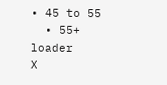• 45 to 55
  • 55+
loader
X